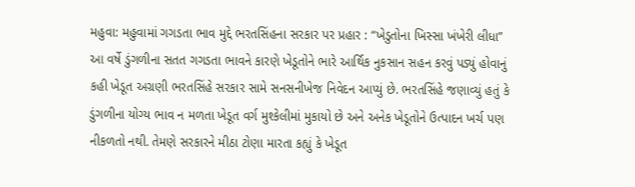મહુવા: મહુવામાં ગગડતા ભાવ મુદ્દે ભરતસિંહના સરકાર પર પ્રહાર : “ખેડુતોના ખિસ્સા ખંખેરી લીધા”
આ વર્ષે ડુંગળીના સતત ગગડતા ભાવને કારણે ખેડૂતોને ભારે આર્થિક નુકસાન સહન કરવું પડ્યું હોવાનું કહી ખેડૂત અગ્રણી ભરતસિંહે સરકાર સામે સનસનીખેજ નિવેદન આપ્યું છે. ભરતસિંહે જણાવ્યું હતું કે ડુંગળીના યોગ્ય ભાવ ન મળતા ખેડૂત વર્ગ મુશ્કેલીમાં મુકાયો છે અને અનેક ખેડૂતોને ઉત્પાદન ખર્ચ પણ નીકળતો નથી. તેમણે સરકારને મીઠા ટોણા મારતા કહ્યું કે ખેડૂત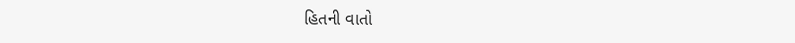હિતની વાતો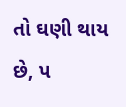તો ઘણી થાય છે, પ